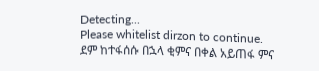Detecting...
Please whitelist dirzon to continue.
ደም ከተፋሰሱ በኋላ ቂምና በቀል አይጠፋ ምና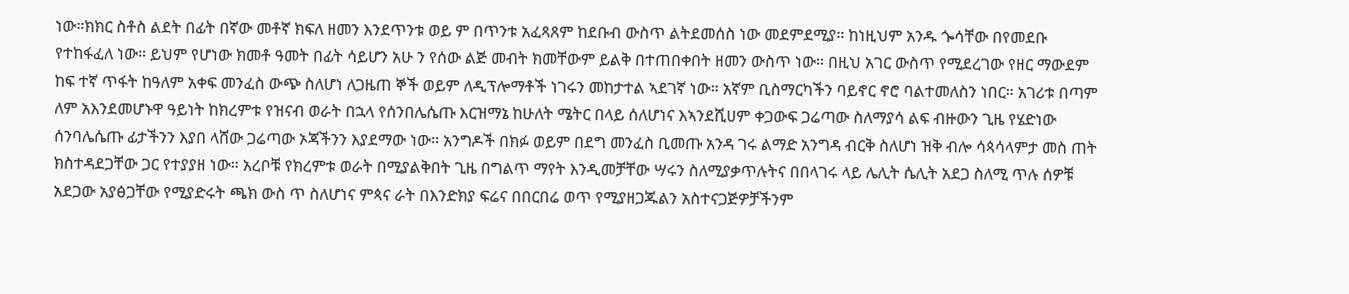ነው።ክክር ስቶስ ልደት በፊት በኛው መቶኛ ክፍለ ዘመን እንደጥንቱ ወይ ም በጥንቱ አፈጻጸም ከደቡብ ውስጥ ልትደመሰስ ነው መደምደሚያ። ከነዚህም አንዱ ጐሳቸው በየመደቡ የተከፋፈለ ነው። ይህም የሆነው ክመቶ ዓመት በፊት ሳይሆን አሁ ን የሰው ልጅ መብት ክመቸውም ይልቅ በተጠበቀበት ዘመን ውስጥ ነው። በዚህ አገር ውስጥ የሚደረገው የዘር ማውደም ከፍ ተኛ ጥፋት ከዓለም አቀፍ መንፈስ ውጭ ስለሆነ ለጋዜጠ ኞች ወይም ለዲፕሎማቶች ነገሩን መከታተል ኣደገኛ ነው። አኛም ቢስማርካችን ባይኖር ኖሮ ባልተመለስን ነበር። አገሪቱ በጣም ለም አእንደመሆኑዋ ዓይነት ከክረምቱ የዝናብ ወራት በኋላ የሰንበሌሴጡ እርዝማኔ ከሁለት ሜትር በላይ ሰለሆነና እኣንደሺሀም ቀጋውፍ ጋሬጣው ስለማያሳ ልፍ ብዙውን ጊዜ የሄድነው ሰንባሌሴጡ ፊታችንን እያበ ላሸው ጋሬጣው ኦጃችንን እያደማው ነው። አንግዶች በክፉ ወይም በደግ መንፈስ ቢመጡ አንዳ ገሩ ልማድ አንግዳ ብርቅ ስለሆነ ዝቅ ብሎ ሳጳሳላምታ መስ ጠት ክስተዳደጋቸው ጋር የተያያዘ ነው። አረቦቹ የክረምቱ ወራት በሚያልቅበት ጊዜ በግልጥ ማየት እንዲመቻቸው ሣሩን ስለሚያቃጥሉትና በበላገሩ ላይ ሌሊት ሴሊት አደጋ ስለሚ ጥሉ ሰዎቹ አደጋው አያፅጋቸው የሚያድሩት ጫክ ውስ ጥ ስለሆነና ምጳና ራት በእንድክያ ፍሬና በበርበሬ ወጥ የሚያዘጋጁልን አስተናጋጅዎቻችንም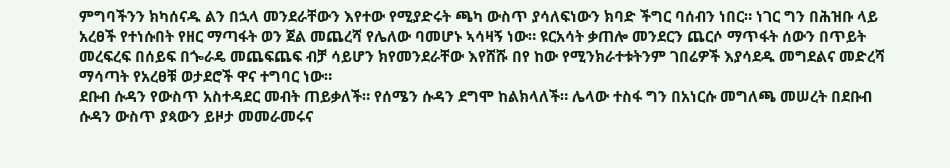ምግባችንን ክካሰናዱ ልን በኋላ መንደራቸውን እየተው የሚያድሩት ጫካ ውስጥ ያሳለፍነውን ክባድ ችግር ባሰብን ነበር። ነገር ግን በሕዝቡ ላይ አረፀች የተነሱበት የዘር ማጣፋት ወን ጀል መጨረሻ የሌለው ባመሆኑ ኣሳዛኝ ነው። ዩርአሳት ቃጠሎ መንደርን ጨርሶ ማጥፋት ሰውን በጥይት መረፍረፍ በሰይፍ በጐራዴ መጨፍጨፍ ብቻ ሳይሆን ክየመንደራቸው እየሸሹ በየ ከው የሚንክራተቱትንም ገበሬዎች እያሳደዱ መግደልና መድረሻ ማሳጣት የአረፀቹ ወታደሮች ዋና ተግባር ነው።
ደቡብ ሱዳን የውስጥ አስተዳደር መብት ጠይቃለች። የሰሜን ሱዳን ደግሞ ከልክላለች። ሌላው ተስፋ ግን በአነርሱ መግለጫ መሠረት በደቡብ ሱዳን ውስጥ ያጳውን ይዞታ መመራመሩና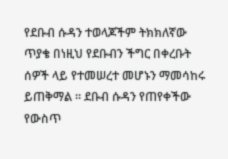የደቡብ ሱዳን ተወላጆችም ትክክለኛው ጥያቄ በነዚህ የደቡብን ችግር በቀረቡት ሰዎች ላይ የተመሠረተ መሆኑን ማመሳከሩ ይጠቅማል ። ደቡብ ሱዳን የጠየቀችው የውስጥ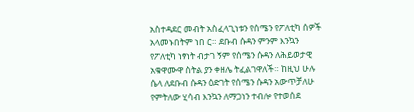አስተዳደር መብት አስፈላጊነቱን የሰሜን የፖለቲካ ሰዎች አላመኑበትም ነበ ር። ደቡብ ሱዳን ምንም እንኳን የፖለቲካ ነፃነት ብታገ ኝም የሰሜን ሱዳን ለሕይወታዊ አቁዋሙዋ ስትል ያን ቀዘሌ ትፈልገዋለች። ከዚህ ሁሉ ሴላ ለደቡብ ሱዳን ዕድገት የሰሜን ሱዳን አውጥቻለሁ የምትለው ሂሳብ እንኳን ለማጋነን ተብሎ የተወሰደ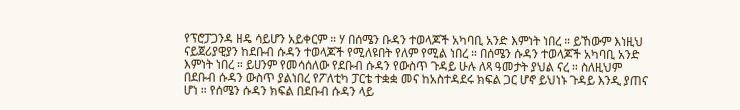የፕሮፓጋንዳ ዘዴ ሳይሆን አይቀርም ። ሃ በሰሜን ቡዳን ተወላጆች አካባቢ አንድ እምነት ነበረ ። ይኸውም እነዚህ ናይጀሪያዊያን ከደቡብ ሱዳን ተወላጆች የሚለዩበት የለም የሚል ነበረ ። በሰሜን ሱዳን ተወላጆች አካባቢ አንድ እምነት ነበረ ። ይሀንም የመሳሰለው የደቡብ ሱዳን የውስጥ ጉዳይ ሁሉ ለጻ ዓመታት ያህል ናረ ። ስለዚህም በደቡብ ሱዳን ውስጥ ያልነበረ የፖለቲካ ፓርቴ ተቋቋ መና ከአስተዳደሩ ክፍል ጋር ሆኖ ይህነኑ ጉዳይ እንዲ ያጠና ሆነ ። የሰሜን ሱዳን ክፍል በደቡብ ሱዳን ላይ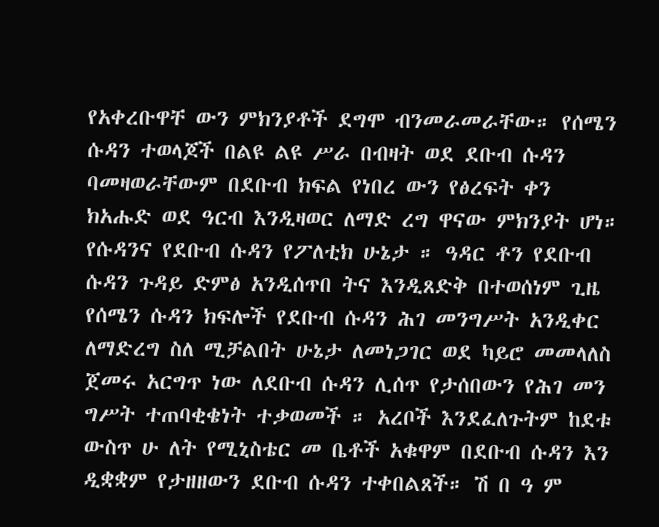የአቀረቡዋቸ ውን ምክንያቶች ደግሞ ብንመራመራቸው። የሰሜን ሱዳን ተወላጆች በልዩ ልዩ ሥራ በብዛት ወደ ደቡብ ሱዳን ባመዛወራቸውም በደቡብ ክፍል የነበረ ውን የፅረፍት ቀን ክአሑድ ወደ ዓርብ እንዲዛወር ለማድ ረግ ዋናው ምክንያት ሆነ። የሱዳንና የደቡብ ሱዳን የፖለቲክ ሁኔታ ። ዓዳር ቶን የደቡብ ሱዳን ጉዳይ ድምፅ አንዲሰጥበ ትና እንዲጸድቅ በተወሰነም ጊዜ የሰሜን ሱዳን ክፍሎች የደቡብ ሱዳን ሕገ መንግሥት አንዲቀር ለማድረግ ስለ ሚቻልበት ሁኔታ ለመነጋገር ወደ ካይሮ መመላለስ ጀመሩ አርግጥ ነው ለደቡብ ሱዳን ሊሰጥ የታሰበውን የሕገ መን ግሥት ተጠባቂቄነት ተቃወመች ። አረቦች እንደፈለጉትም ከደቱ ውስጥ ሁ ለት የሚኒስቴር መ ቤቶች አቁዋም በደቡብ ሱዳን እን ዲቋቋም የታዘዘውን ደቡብ ሱዳን ተቀበልጸች። ሽ በ ዓ ም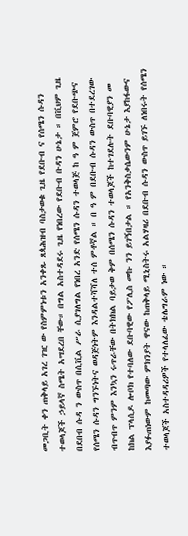መጋቢት ቀን ጠቅላይ አገረ ገዢ ው የስምምነቱን አንቀጹ ጸጳሕዝብ ባስታወቁ ጊዜ የደቡብ ና የሰሜን ሱዳን ተወላጆች ኃይላኛ ስሜት አሣደረበ ቸው። በግል አስተዳደሩ ጊዜ የነበረው የደቡብ ቡዳን ሁኔታ ። በቪህም ጊዜ በደበብ ሱዳ ን ውስጥ በሲቪል ሥራ ሲያገለግል የነበረ አንድ የሰሜን ሱዳን ተወላጅ ከ ዓ ም ጀምሮ የደቡጭና የሰሜን ሱዳን ግንኙነትና ወዳጅነትም እንዳልተሻሻለ ተሰ ምቶኛል ። በ ዓ ም በደቡብ ሱዳን ውስጥ በተደረገው ብጥብጥ ምንም እንኳን ሩጥራቸው በትክክል ባይታወ ቅም በሰሜን ሱዳን ተወላጆች ከተገደሉት ደቡባዊያን መ ከክል ፕላሲዶ ሎቦክ የተባለው ደቡባዊው የፖሊስ መኩ ንን ይገኝበታል ። የአንቅስቃሴውንም ሁኔታ እያከፋውና እያፉጠነውም ከመጣው ምክንያት ዋናው ከጠቅላይ ሚኒስትሩ አልሃዛሪ በደቡብ ሱዳን ውስጥ ይገኙ ለነበሩት የሰሜን ተወላጆች አስተዳዳሪዎች የተላለፈው ቴሌግራም ነው ።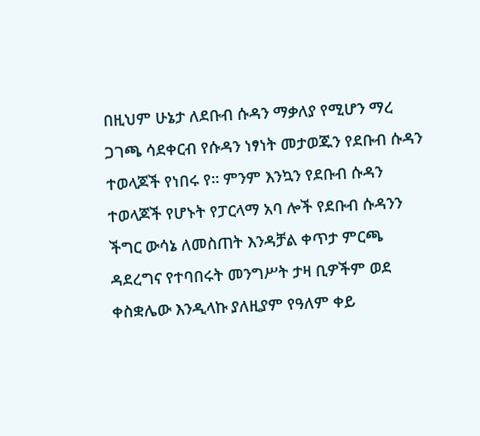በዚህም ሁኔታ ለደቡብ ሱዳን ማቃለያ የሚሆን ማረ ጋገጫ ሳደቀርብ የሱዳን ነፃነት መታወጁን የደቡብ ሱዳን ተወላጆች የነበሩ የ። ምንም እንኳን የደቡብ ሱዳን ተወላጆች የሆኑት የፓርላማ አባ ሎች የደቡብ ሱዳንን ችግር ውሳኔ ለመስጠት እንዳቻል ቀጥታ ምርጫ ዳደረግና የተባበሩት መንግሥት ታዛ ቢዎችም ወደ ቀስቋሌው እንዲላኩ ያለዚያም የዓለም ቀይ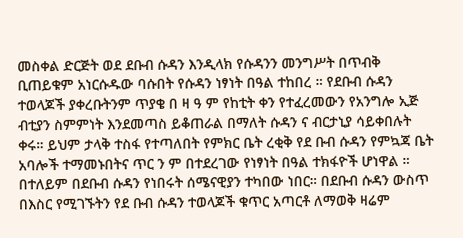መስቀል ድርጅት ወደ ደቡብ ሱዳን እንዲላክ የሱዳንን መንግሥት በጥብቅ ቢጠይቁም አነርሱዱው ባሱበት የሱዳን ነፃነት በዓል ተከበረ ። የደቡብ ሱዳን ተወላጆች ያቀረቡትንም ጥያቄ በ ዛ ዓ ም የከቲት ቀን የተፈረመውን የአንግሎ ኢጅ ብቲያን ስምምነት እንደመጣስ ይቆጠራል በማለት ሱዳን ና ብርታኒያ ሳይቀበሉት ቀሩ። ይህም ታላቅ ተስፋ የተጣለበት የምክር ቤት ረቂቅ የደ ቡብ ሱዳን የምኳጃ ቤት አባሎች ተማመኑበትና ጥር ን ም በተደረገው የነፃነት በዓል ተክፋዮች ሆነዋል ። በተለይም በደቡብ ሱዳን የነበሩት ሰሜናዊያን ተካበው ነበር። በደቡብ ሱዳን ውስጥ በእስር የሚገኙትን የደ ቡብ ሱዳን ተወላጆች ቁጥር አጣርቶ ለማወቅ ዛሬም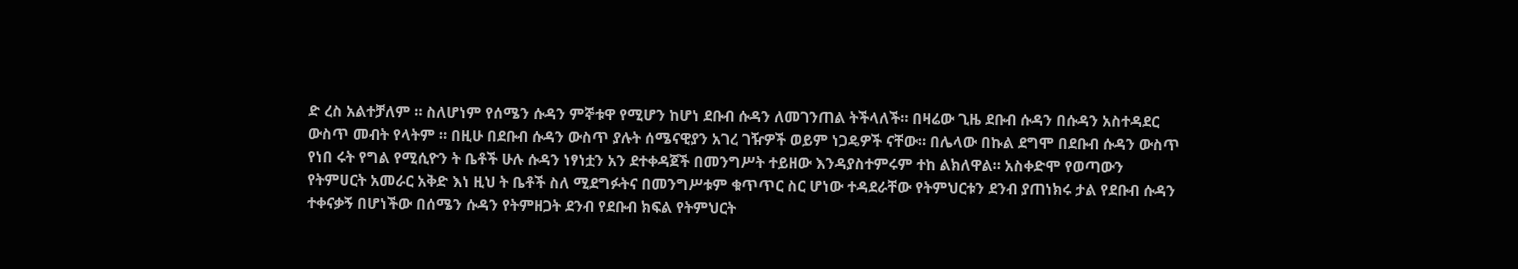ድ ረስ አልተቻለም ። ስለሆነም የሰሜን ሱዳን ምኞቱዋ የሚሆን ከሆነ ደቡብ ሱዳን ለመገንጠል ትችላለች። በዛሬው ጊዜ ደቡብ ሱዳን በሱዳን አስተዳደር ውስጥ መብት የላትም ። በዚሁ በደቡብ ሱዳን ውስጥ ያሉት ሰሜናዊያን አገረ ገዥዎች ወይም ነጋዴዎች ናቸው። በሌላው በኩል ደግሞ በደቡብ ሱዳን ውስጥ የነበ ሩት የግል የሚሲዮን ት ቤቶች ሁሉ ሱዳን ነፃነቷን አን ደተቀዳጀች በመንግሥት ተይዘው እንዳያስተምሩም ተከ ልክለዋል። አስቀድሞ የወጣውን የትምሀርት አመራር አቅድ እነ ዚህ ት ቤቶች ስለ ሚደግፉትና በመንግሥቱም ቁጥጥር ስር ሆነው ተዳደራቸው የትምህርቱን ደንብ ያጠነክሩ ታል የደቡብ ሱዳን ተቀናቃኝ በሆነችው በሰሜን ሱዳን የትምዘጋት ደንብ የደቡብ ክፍል የትምህርት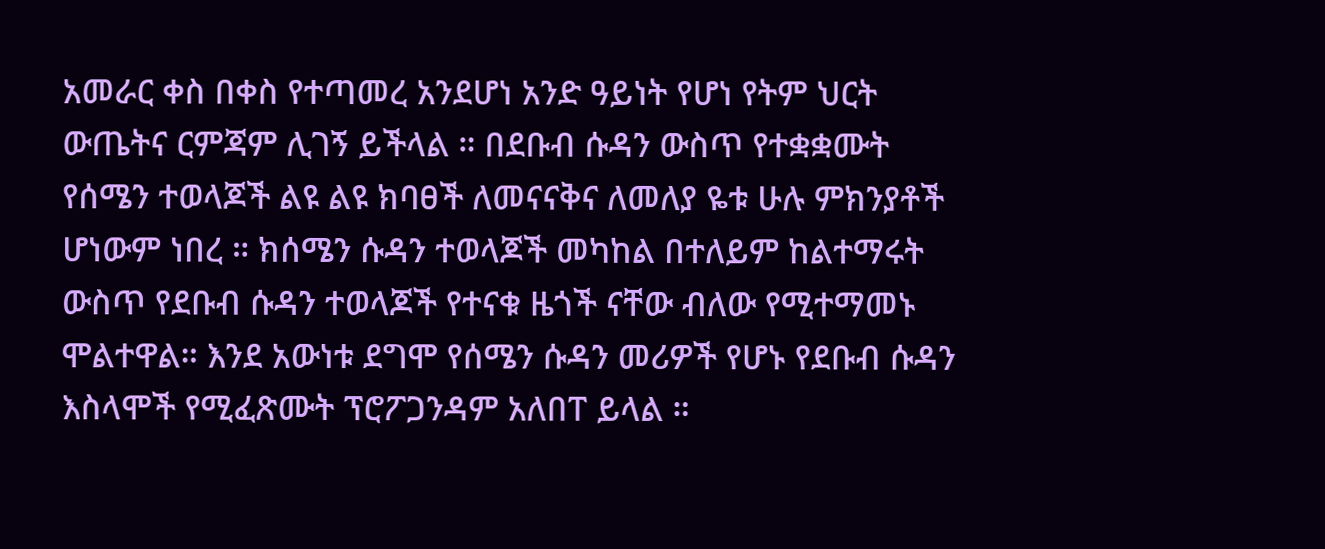አመራር ቀስ በቀስ የተጣመረ አንደሆነ አንድ ዓይነት የሆነ የትም ህርት ውጤትና ርምጃም ሊገኝ ይችላል ። በደቡብ ሱዳን ውስጥ የተቋቋሙት የሰሜን ተወላጆች ልዩ ልዩ ክባፀች ለመናናቅና ለመለያ ዬቱ ሁሉ ምክንያቶች ሆነውም ነበረ ። ክሰሜን ሱዳን ተወላጆች መካከል በተለይም ከልተማሩት ውስጥ የደቡብ ሱዳን ተወላጆች የተናቁ ዜጎች ናቸው ብለው የሚተማመኑ ሞልተዋል። እንደ አውነቱ ደግሞ የሰሜን ሱዳን መሪዎች የሆኑ የደቡብ ሱዳን እስላሞች የሚፈጽሙት ፕሮፖጋንዳም አለበፐ ይላል ።